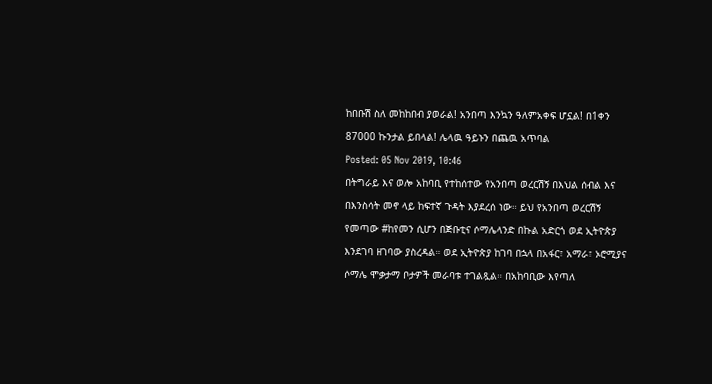ከበቡሽ ስለ መከከበብ ያወራል! አንበጣ እንኳን ዓለምአቀፍ ሆኗል! በ1ቀን 87000 ኩንታል ይበላል! ሌላዉ ዓይኑን በጨዉ አጥባል
Posted: 05 Nov 2019, 10:46
በትግራይ እና ወሎ አከባቢ የተከሰተው የአንበጣ ወረርሽኝ በእህል ሰብል እና በእንስሳት መኖ ላይ ከፍተኛ ጉዳት እያደረሰ ነው። ይህ የአንበጣ ወረርሽኝ የመጣው #ከየመን ሲሆን በጅቡቲና ሶማሌላንድ በኩል አድርጎ ወደ ኢትዮጵያ እንደገባ ዘገባው ያስረዳል። ወደ ኢትዮጵያ ከገባ በኋላ በአፋር፣ አማራ፣ ኦሮሚያና ሶማሌ ሞቃታማ ቦታዎች መራባቱ ተገልጿል። በአከባቢው እየጣለ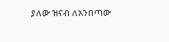ያለው ዝናብ ለአንበጣው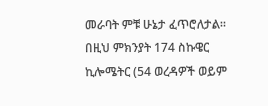መራባት ምቹ ሁኔታ ፈጥሮለታል። በዚህ ምክንያት 174 ስኩዌር ኪሎሜትር (54 ወረዳዎች ወይም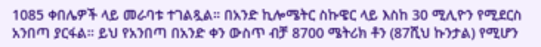1085 ቀበሌዎች ላይ መራባቱ ተገልጿል። በአንድ ኪሎሜትር ስኩዌር ላይ እስከ 30 ሚሊዮን የሚደርስ አንበጣ ያርፋል። ይህ የአንበጣ በአንድ ቀን ውስጥ ብቻ 8700 ሜትሪክ ቶን (87ሺህ ኩንታል) የሚሆን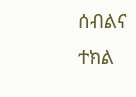ሰብልና ተክል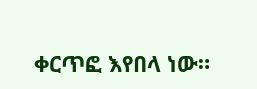ቀርጥፎ እየበላ ነው።